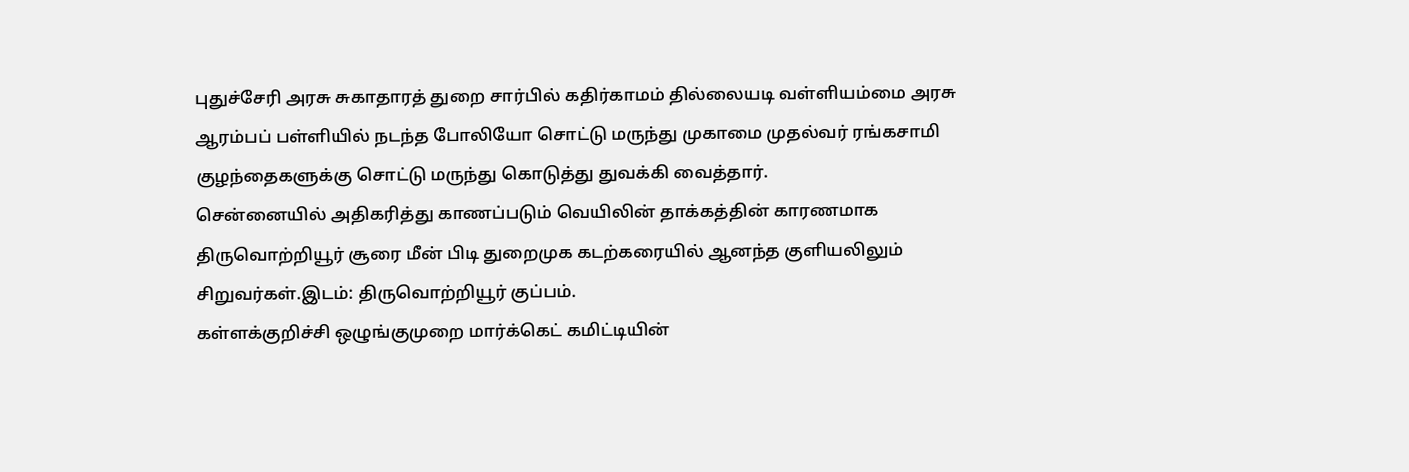புதுச்சேரி அரசு சுகாதாரத் துறை சார்பில் கதிர்காமம் தில்லையடி வள்ளியம்மை அரசு ஆரம்பப் பள்ளியில் நடந்த போலியோ சொட்டு மருந்து முகாமை முதல்வர் ரங்கசாமி குழந்தைகளுக்கு சொட்டு மருந்து கொடுத்து துவக்கி வைத்தார்.
சென்னையில் அதிகரித்து காணப்படும் வெயிலின் தாக்கத்தின் காரணமாக திருவொற்றியூர் சூரை மீன் பிடி துறைமுக கடற்கரையில் ஆனந்த குளியலிலும் சிறுவர்கள்.இடம்: திருவொற்றியூர் குப்பம்.
கள்ளக்குறிச்சி ஒழுங்குமுறை மார்க்கெட் கமிட்டியின்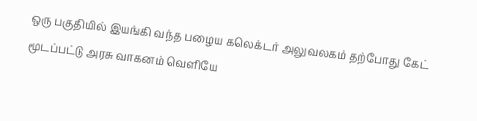ஒரு பகுதியில் இயங்கி வந்த பழைய கலெக்டர் அலுவலகம் தற்போது கேட் மூடப்பட்டு அரசு வாகனம் வெளியே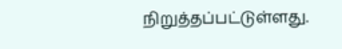நிறுத்தப்பட்டுள்ளது.